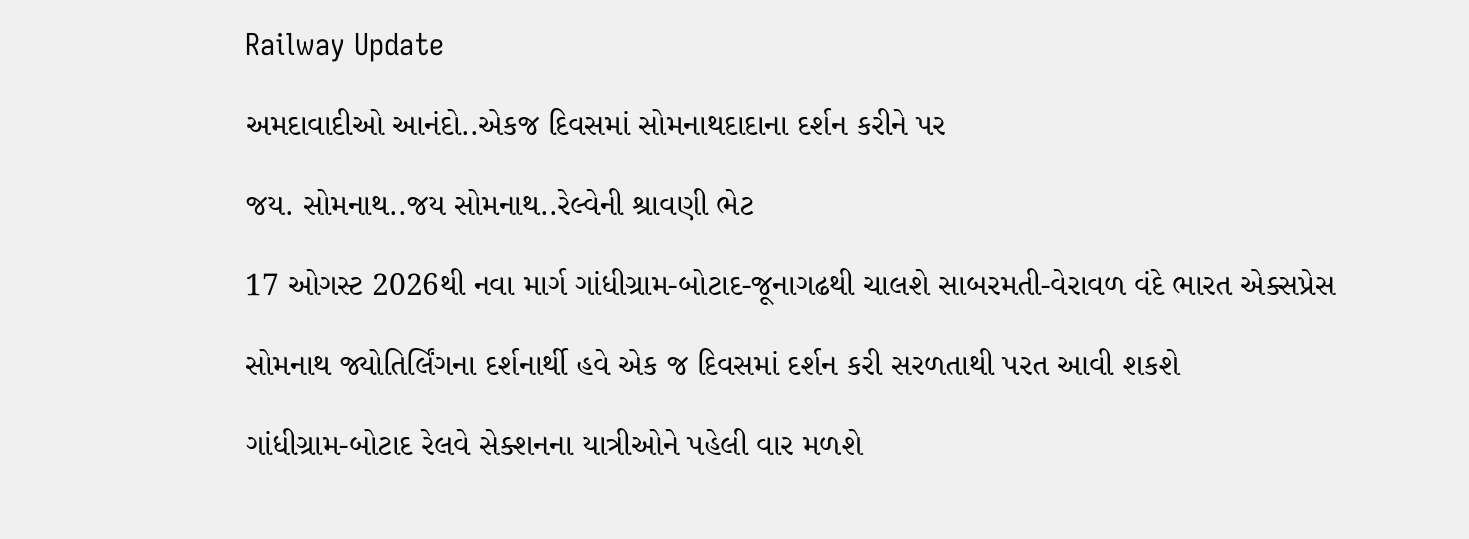Railway Update

અમદાવાદીઓ આનંદો..એકજ દિવસમાં સોમનાથદાદાના દર્શન કરીને પર

જય. સોમનાથ..જય સોમનાથ..રેલ્વેની શ્રાવણી ભેટ

17 ઓગસ્ટ 2026થી નવા માર્ગ ગાંધીગ્રામ-બોટાદ-જૂનાગઢથી ચાલશે સાબરમતી-વેરાવળ વંદે ભારત એક્સપ્રેસ

સોમનાથ જ્યોતિર્લિંગના દર્શનાર્થી હવે એક જ દિવસમાં દર્શન કરી સરળતાથી પરત આવી શકશે

ગાંધીગ્રામ-બોટાદ રેલવે સેક્શનના યાત્રીઓને પહેલી વાર મળશે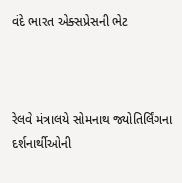વંદે ભારત એક્સપ્રેસની ભેટ



રેલવે મંત્રાલયે સોમનાથ જ્યોતિર્લિંગના દર્શનાર્થીઓની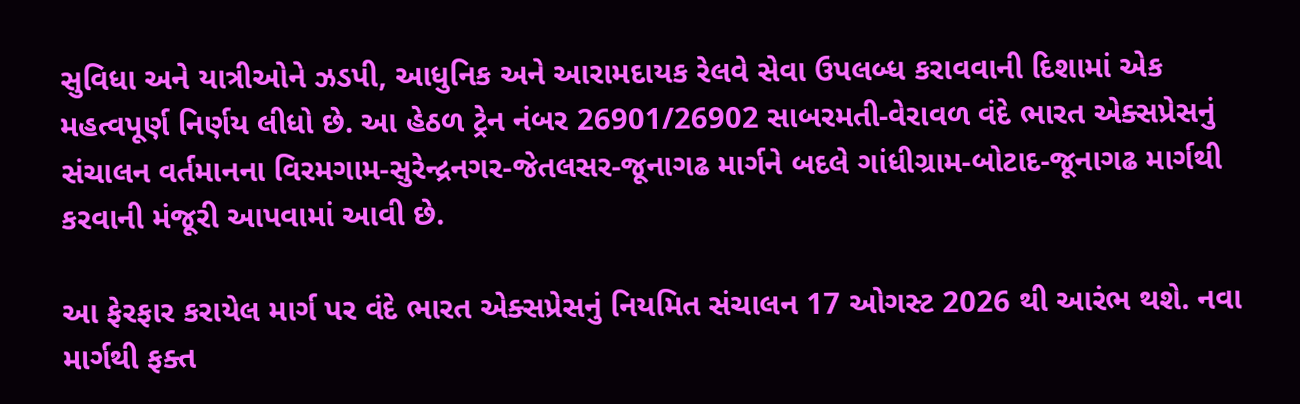સુવિધા અને યાત્રીઓને ઝડપી, આધુનિક અને આરામદાયક રેલવે સેવા ઉપલબ્ધ કરાવવાની દિશામાં એક મહત્વપૂર્ણ નિર્ણય લીધો છે. આ હેઠળ ટ્રેન નંબર 26901/26902 સાબરમતી-વેરાવળ વંદે ભારત એક્સપ્રેસનું સંચાલન વર્તમાનના વિરમગામ-સુરેન્દ્રનગર-જેતલસર-જૂનાગઢ માર્ગને બદલે ગાંધીગ્રામ-બોટાદ-જૂનાગઢ માર્ગથી કરવાની મંજૂરી આપવામાં આવી છે.

આ ફેરફાર કરાયેલ માર્ગ પર વંદે ભારત એક્સપ્રેસનું નિયમિત સંચાલન 17 ઓગસ્ટ 2026 થી આરંભ થશે. નવા માર્ગથી ફક્ત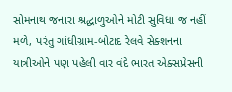સોમનાથ જનારા શ્રદ્ધાળુઓને મોટી સુવિધા જ નહીં મળે, પરંતુ ગાંધીગ્રામ-બોટાદ રેલવે સેક્શનના યાત્રીઓને પણ પહેલી વાર વંદે ભારત એક્સપ્રેસની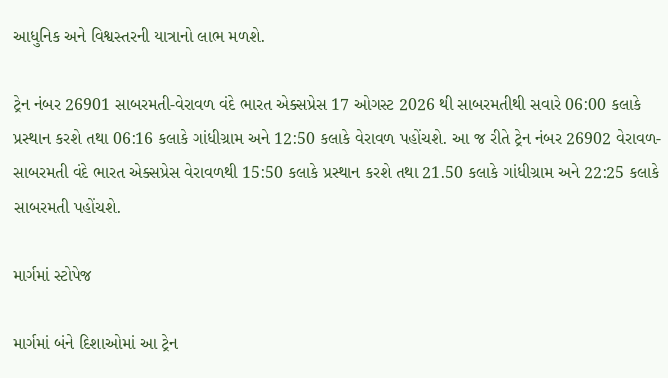આધુનિક અને વિશ્વસ્તરની યાત્રાનો લાભ મળશે.

ટ્રેન નંબર 26901 સાબરમતી-વેરાવળ વંદે ભારત એક્સપ્રેસ 17 ઓગસ્ટ 2026 થી સાબરમતીથી સવારે 06:00 કલાકે પ્રસ્થાન કરશે તથા 06:16 કલાકે ગાંધીગ્રામ અને 12:50 કલાકે વેરાવળ પહોંચશે. આ જ રીતે ટ્રેન નંબર 26902 વેરાવળ-સાબરમતી વંદે ભારત એક્સપ્રેસ વેરાવળથી 15:50 કલાકે પ્રસ્થાન કરશે તથા 21.50 કલાકે ગાંધીગ્રામ અને 22:25 કલાકે સાબરમતી પહોંચશે.

માર્ગમાં સ્ટોપેજ

માર્ગમાં બંને દિશાઓમાં આ ટ્રેન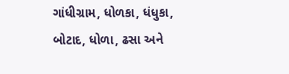ગાંધીગ્રામ, ધોળકા, ધંધુકા, બોટાદ, ધોળા, ઢસા અને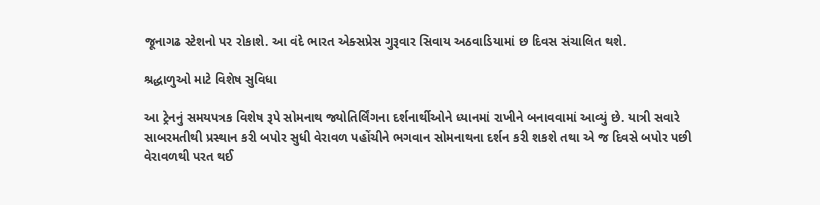જૂનાગઢ સ્ટેશનો પર રોકાશે. આ વંદે ભારત એક્સપ્રેસ ગુરૂવાર સિવાય અઠવાડિયામાં છ દિવસ સંચાલિત થશે.

શ્રદ્ધાળુઓ માટે વિશેષ સુવિધા

આ ટ્રેનનું સમયપત્રક વિશેષ રૂપે સોમનાથ જ્યોતિર્લિંગના દર્શનાર્થીઓને ધ્યાનમાં રાખીને બનાવવામાં આવ્યું છે. યાત્રી સવારે સાબરમતીથી પ્રસ્થાન કરી બપોર સુધી વેરાવળ પહોંચીને ભગવાન સોમનાથના દર્શન કરી શકશે તથા એ જ દિવસે બપોર પછી વેરાવળથી પરત થઈ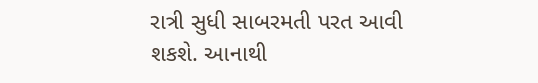રાત્રી સુધી સાબરમતી પરત આવી શકશે. આનાથી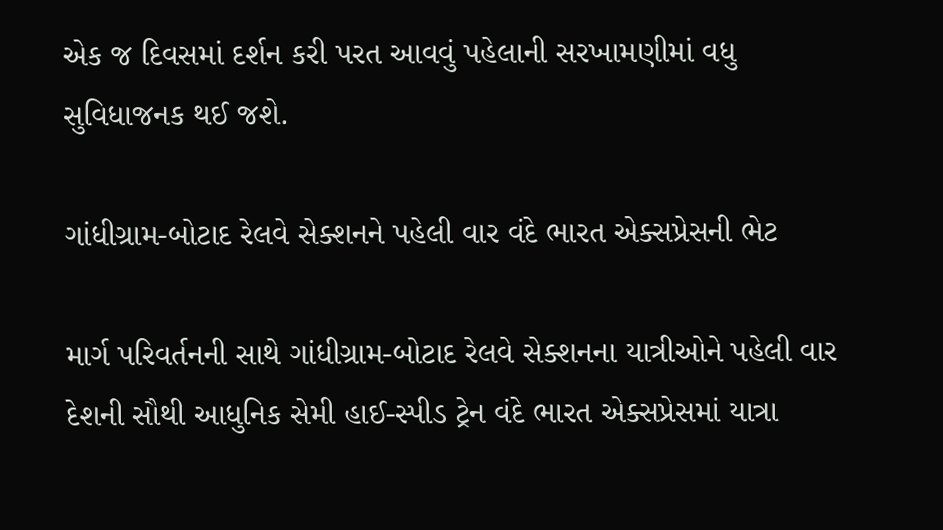એક જ દિવસમાં દર્શન કરી પરત આવવું પહેલાની સરખામણીમાં વધુ સુવિધાજનક થઈ જશે.

ગાંધીગ્રામ-બોટાદ રેલવે સેક્શનને પહેલી વાર વંદે ભારત એક્સપ્રેસની ભેટ

માર્ગ પરિવર્તનની સાથે ગાંધીગ્રામ-બોટાદ રેલવે સેક્શનના યાત્રીઓને પહેલી વાર દેશની સૌથી આધુનિક સેમી હાઈ-સ્પીડ ટ્રેન વંદે ભારત એક્સપ્રેસમાં યાત્રા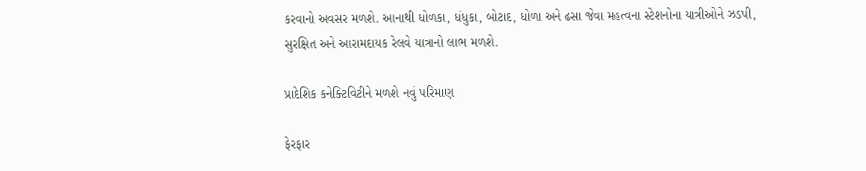કરવાનો અવસર મળશે. આનાથી ધોળકા, ધંધુકા, બોટાદ, ધોળા અને ઢસા જેવા મહત્વના સ્ટેશનોના યાત્રીઓને ઝડપી, સુરક્ષિત અને આરામદાયક રેલવે યાત્રાનો લાભ મળશે.

પ્રાદેશિક કનેક્ટિવિટીને મળશે નવું પરિમાણ

ફેરફાર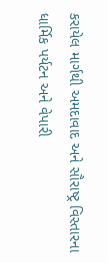કરાયેલ માર્ગથી અમદાવાદ અને સૌરાષ્ટ્ર વિસ્તારના ધાર્મિક પર્યટન અને વેપારી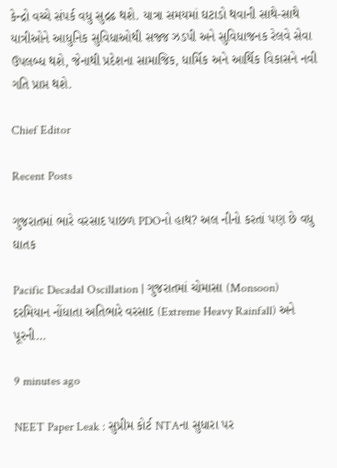કેન્દ્રો વચ્ચે સંપર્ક વધુ સુદ્રઢ થશે. યાત્રા સમયમાં ઘટાડો થવાની સાથે-સાથે યાત્રીઓને આધુનિક સુવિધાઓથી સજ્જ ઝડપી અને સુવિધાજનક રેલવે સેવા ઉપલબ્ધ થશે, જેનાથી પ્રદેશના સામાજિક, ધાર્મિક અને આર્થિક વિકાસને નવી ગતિ પ્રાપ્ત થશે.

Chief Editor

Recent Posts

ગુજરાતમાં ભારે વરસાદ પાછળ PDOનો હાથ? અલ નીનો કરતાં પણ છે વધુ ઘાતક

Pacific Decadal Oscillation | ગુજરાતમાં ચોમાસા (Monsoon) દરમિયાન નોંધાતા અતિભારે વરસાદ (Extreme Heavy Rainfall) અને પૂરની…

9 minutes ago

NEET Paper Leak : સુપ્રીમ કોર્ટ NTAના સુધારા પર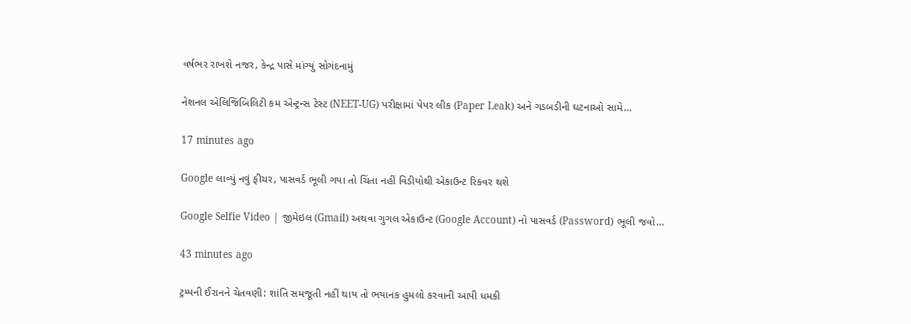વર્ષભર રાખશે નજર, કેન્દ્ર પાસે માંગ્યું સોગંદનામું

નેશનલ એલિજિબિલિટી કમ એન્ટ્રન્સ ટેસ્ટ (NEET-UG) પરીક્ષામાં પેપર લીક (Paper Leak) અને ગડબડીની ઘટનાઓ સામે…

17 minutes ago

Google લાવ્યું નવું ફીચર, પાસવર્ડ ભૂલી ગયા તો ચિંતા નહીં વિડીયોથી એકાઉન્ટ રિકવર થશે

Google Selfie Video | જીમેઇલ (Gmail) અથવા ગુગલ એકાઉન્ટ (Google Account) નો પાસવર્ડ (Password) ભૂલી જવો…

43 minutes ago

ટ્રમ્પની ઈરાનને ચેતવણી: શાંતિ સમજૂતી નહીં થાય તો ભયાનક હુમલો કરવાની આપી ધમકી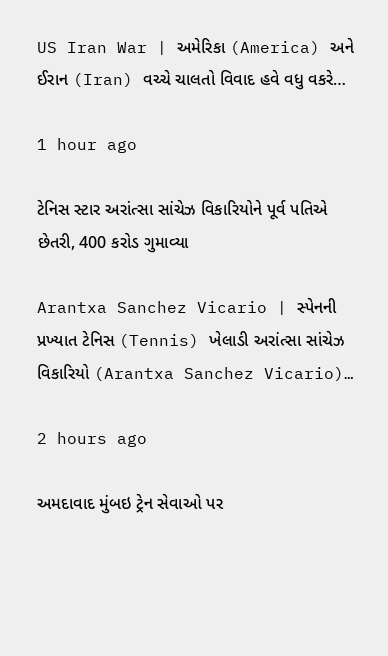US Iran War | અમેરિકા (America) અને ઈરાન (Iran) વચ્ચે ચાલતો વિવાદ હવે વધુ વકરે…

1 hour ago

ટેનિસ સ્ટાર અરાંત્સા સાંચેઝ વિકારિયોને પૂર્વ પતિએ છેતરી, 400 કરોડ ગુમાવ્યા

Arantxa Sanchez Vicario | સ્પેનની પ્રખ્યાત ટેનિસ (Tennis) ખેલાડી અરાંત્સા સાંચેઝ વિકારિયો (Arantxa Sanchez Vicario)…

2 hours ago

અમદાવાદ મુંબઇ ટ્રેન સેવાઓ પર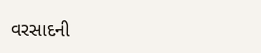વરસાદની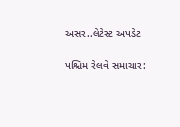અસર..લેટેસ્ટ અપડેટ

પશ્ચિમ રેલવે સમાચાર: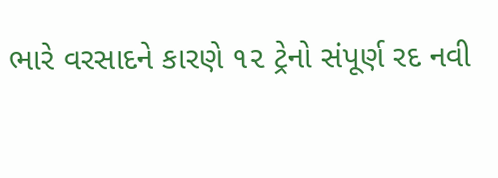ભારે વરસાદને કારણે ૧૨ ટ્રેનો સંપૂર્ણ રદ નવી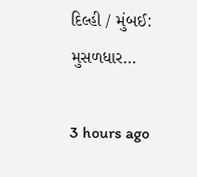દિલ્હી / મુંબઈ: મુસળધાર…

3 hours ago